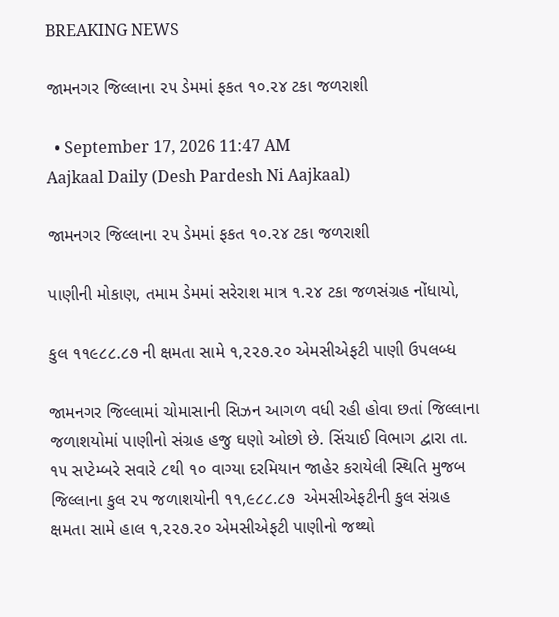BREAKING NEWS

જામનગર જિલ્લાના ૨૫ ડેમમાં ફકત ૧૦.૨૪ ટકા જળરાશી

  • September 17, 2026 11:47 AM
Aajkaal Daily (Desh Pardesh Ni Aajkaal)

જામનગર જિલ્લાના ૨૫ ડેમમાં ફકત ૧૦.૨૪ ટકા જળરાશી

પાણીની મોકાણ, તમામ ડેમમાં સરેરાશ માત્ર ૧.૨૪ ટકા જળસંગ્રહ નોંધાયો,

કુલ ૧૧૯૮૮.૮૭ ની ક્ષમતા સામે ૧,૨૨૭.૨૦ એમસીએફટી પાણી ઉપલબ્ધ

જામનગર જિલ્લામાં ચોમાસાની સિઝન આગળ વધી રહી હોવા છતાં જિલ્લાના જળાશયોમાં પાણીનો સંગ્રહ હજુ ઘણો ઓછો છે. સિંચાઈ વિભાગ દ્વારા તા. ૧૫ સપ્ટેમ્બરે સવારે ૮થી ૧૦ વાગ્યા દરમિયાન જાહેર કરાયેલી સ્થિતિ મુજબ જિલ્લાના કુલ ૨૫ જળાશયોની ૧૧,૯૮૮.૮૭  એમસીએફટીની કુલ સંગ્રહ ક્ષમતા સામે હાલ ૧,૨૨૭.૨૦ એમસીએફટી પાણીનો જથ્થો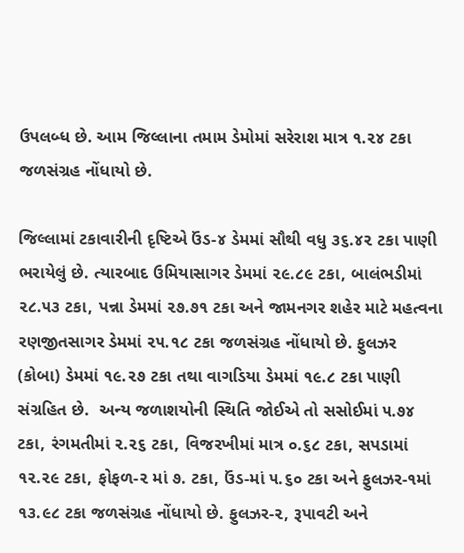ઉપલબ્ધ છે. આમ જિલ્લાના તમામ ડેમોમાં સરેરાશ માત્ર ૧.૨૪ ટકા જળસંગ્રહ નોંધાયો છે.

જિલ્લામાં ટકાવારીની દૃષ્ટિએ ઉંડ-૪ ડેમમાં સૌથી વધુ ૩૬.૪૨ ટકા પાણી ભરાયેલું છે. ત્યારબાદ ઉમિયાસાગર ડેમમાં ૨૯.૮૯ ટકા, બાલંભડીમાં ૨૮.૫૩ ટકા, પન્ના ડેમમાં ૨૭.૭૧ ટકા અને જામનગર શહેર માટે મહત્વના રણજીતસાગર ડેમમાં ૨૫.૧૮ ટકા જળસંગ્રહ નોંધાયો છે. ફુલઝર (કોબા) ડેમમાં ૧૯.૨૭ ટકા તથા વાગડિયા ડેમમાં ૧૯.૮ ટકા પાણી સંગ્રહિત છે.  અન્ય જળાશયોની સ્થિતિ જોઈએ તો સસોઈમાં ૫.૭૪ ટકા, રંગમતીમાં ૨.૨૬ ટકા, વિજરખીમાં માત્ર ૦.૬૮ ટકા, સપડામાં ૧૨.૨૯ ટકા, ફોફળ-૨ માં ૭. ટકા, ઉંડ-માં ૫.૬૦ ટકા અને ફુલઝર-૧માં ૧૩.૯૮ ટકા જળસંગ્રહ નોંધાયો છે. ફુલઝર-૨, રૂપાવટી અને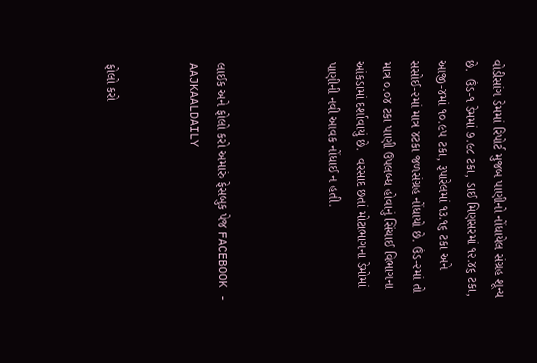વોડીસાંગ ડેમમાં રિપોર્ટ મુજબ પાણીનો નોંધાયેલ સંગ્રહ શૂન્ય છે.  ઉંડ-૧ ડેમમાં ૭.૯૮ ટકા, ડાઈ મિણસરમાં ૧૨.૪૬ ટકા, આજી-૪માં ૧૦.૯૫ ટકા, રૂપારેલમાં ૧૩.૧૬ ટકા અને સસોઈ-૨માં માત્ર ૪ટકા જળસંગ્રહ નોંધાયો છે. ઉંડ-૨માં તો માત્ર ૦.૦૪ ટકા પાણી ઉપલબ્ધ હોવાનું સિંચાઈ વિભાગના આંકડામાં દર્શાવાયું છે.  વરસાદ છતાં મોટાભાગના ડેમોમાં પાણીની નવી આવક નોંધાઈ ન હતી.



લાઈક અને ફોલો કરો અમારું ફેસબુક પેજ FACEBOOK - AAJKAALDAILY


ફોલો કરો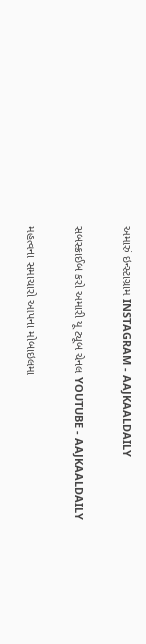અમારું ઇન્સ્ટાગ્રામ INSTAGRAM - AAJKAALDAILY


સબસ્ક્રાઈબ કરો અમારી યૂ ટ્યૂબ ચેનલ YOUTUBE - AAJKAALDAILY


મહત્વના સમાચારો આપના મોબાઇલમા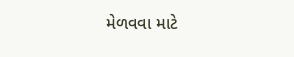મેળવવા માટે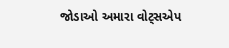જોડાઓ અમારા વોટ્સએપ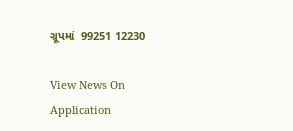ગ્રૂપમાં  99251 12230

View News On Application